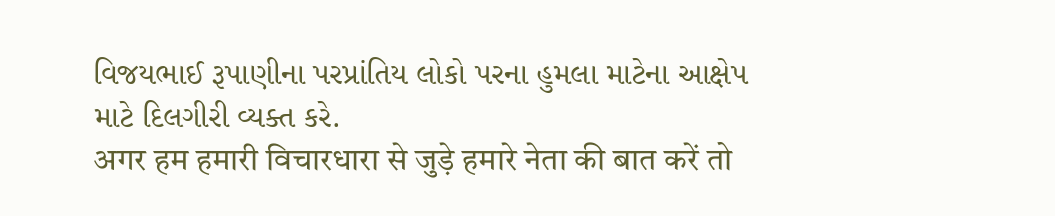વિજયભાઈ રૂપાણીના પરપ્રાંતિય લોકો પરના હુમલા માટેના આક્ષેપ માટે દિલગીરી વ્યક્ત કરે.
अगर हम हमारी विचारधारा से जुड़े हमारे नेता की बात करें तो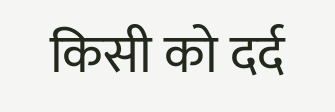किसी को दर्द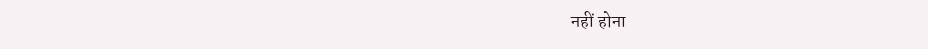नहीं होना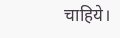चाहिये।